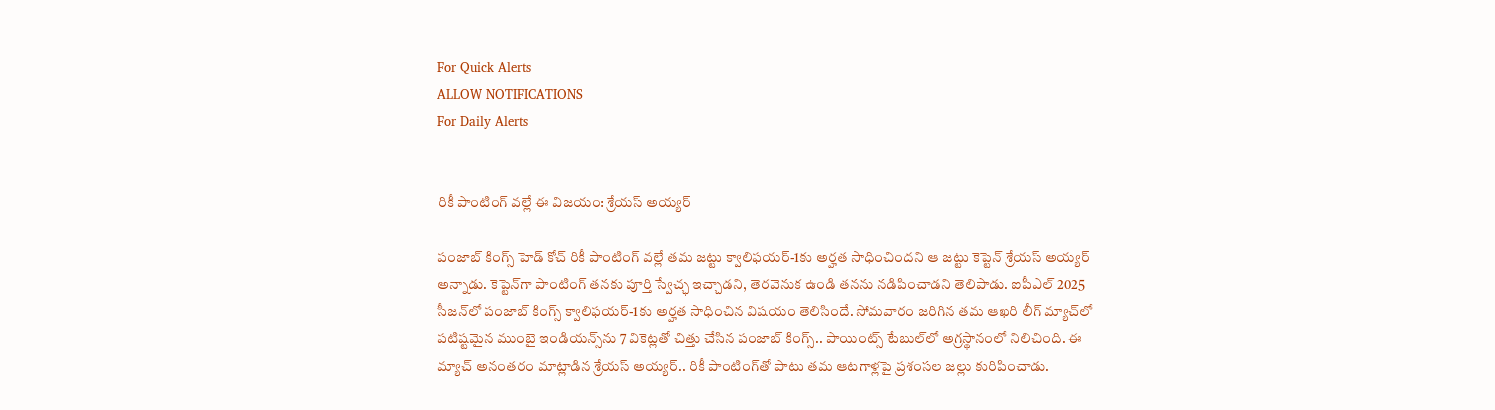For Quick Alerts
ALLOW NOTIFICATIONS
For Daily Alerts


రికీ పాంటింగ్ వల్లే ఈ విజయం: శ్రేయస్ అయ్యర్

పంజాబ్ కింగ్స్ హెడ్ కోచ్ రికీ పాంటింగ్ వల్లే తమ జట్టు క్వాలిఫయర్-1కు అర్హత సాధించిందని ఆ జట్టు కెప్టెన్ శ్రేయస్ అయ్యర్ అన్నాడు. కెప్టెన్‌గా పాంటింగ్ తనకు పూర్తి స్వేచ్ఛ ఇచ్చాడని, తెరవెనుక ఉండి తనను నడిపించాడని తెలిపాడు. ఐపీఎల్ 2025 సీజన్‌లో పంజాబ్ కింగ్స్ క్వాలిఫయర్-1కు అర్హత సాధించిన విషయం తెలిసిందే. సోమవారం జరిగిన తమ ఆఖరి లీగ్ మ్యాచ్‌లో పటిష్టమైన ముంబై ఇండియన్స్‌ను 7 వికెట్లతో చిత్తు చేసిన పంజాబ్ కింగ్స్‌.. పాయింట్స్ టేబుల్‌లో అగ్రస్థానంలో నిలిచింది. ఈ మ్యాచ్ అనంతరం మాట్లాడిన శ్రేయస్ అయ్యర్.. రికీ పాంటింగ్‌తో పాటు తమ ఆటగాళ్లపై ప్రశంసల జల్లు కురిపించాడు.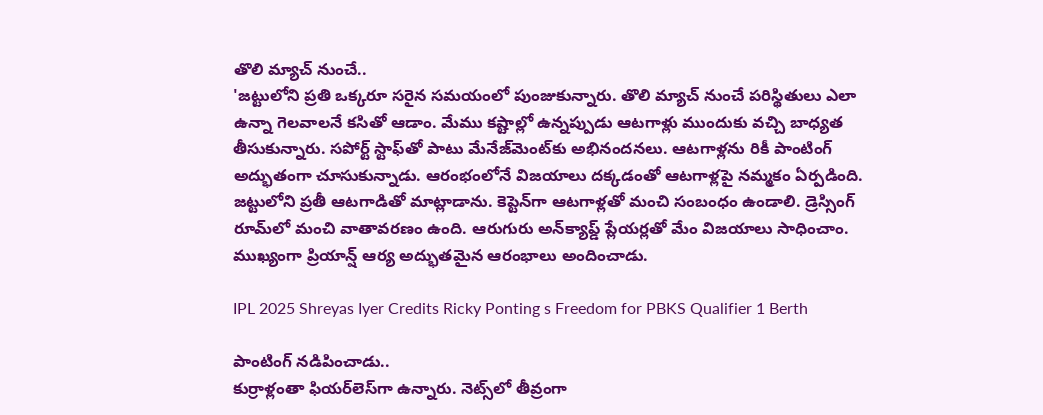తొలి మ్యాచ్ నుంచే..
'జట్టులోని ప్రతి ఒక్కరూ సరైన సమయంలో పుంజుకున్నారు. తొలి మ్యాచ్‌ నుంచే పరిస్థితులు ఎలా ఉన్నా గెలవాలనే కసితో ఆడాం. మేము కష్టాల్లో ఉన్నప్పుడు ఆటగాళ్లు ముందుకు వచ్చి బాధ్యత తీసుకున్నారు. సపోర్ట్ స్టాఫ్‌తో పాటు మేనేజ్‌మెంట్‌కు అభినందనలు. ఆటగాళ్లను రికీ పాంటింగ్ అద్భుతంగా చూసుకున్నాడు. ఆరంభంలోనే విజయాలు దక్కడంతో ఆటగాళ్లపై నమ్మకం ఏర్పడింది. జట్టులోని ప్రతీ ఆటగాడితో మాట్లాడాను. కెప్టెన్‌గా ఆటగాళ్లతో మంచి సంబంధం ఉండాలి. డ్రెస్సింగ్ రూమ్‌లో మంచి వాతావరణం ఉంది. ఆరుగురు అన్‌క్యాప్డ్ ప్లేయర్లతో మేం విజయాలు సాధించాం. ముఖ్యంగా ప్రియాన్ష్ ఆర్య అద్భుతమైన ఆరంభాలు అందించాడు.

IPL 2025 Shreyas Iyer Credits Ricky Ponting s Freedom for PBKS Qualifier 1 Berth

పాంటింగ్ నడిపించాడు..
కుర్రాళ్లంతా ఫియర్‌లెస్‌గా ఉన్నారు. నెట్స్‌లో తీవ్రంగా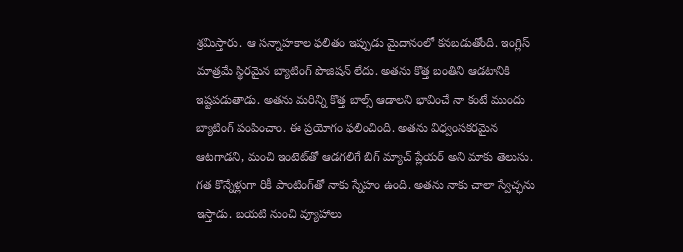శ్రమిస్తారు. ఆ సన్నాహకాల ఫలితం ఇప్పుడు మైదానంలో కనబడుతోంది. ఇంగ్లిస్ మాత్రమే స్థిరమైన బ్యాటింగ్ పొజిషన్ లేదు. అతను కొత్త బంతిని ఆడటానికి ఇష్టపడుతాడు. అతను మరిన్ని కొత్త బాల్స్ ఆడాలని భావించే నా కంటే ముందు బ్యాటింగ్ పంపించాం. ఈ ప్రయోగం ఫలించింది. అతను విధ్వంసకరమైన ఆటగాడని, మంచి ఇంటెట్‌తో ఆడగలిగే బిగ్ మ్యాచ్ ప్లేయర్ అని మాకు తెలుసు. గత కొన్నేళ్లుగా రికీ పాంటింగ్‌తో నాకు స్నేహం ఉంది. అతను నాకు చాలా స్వేచ్ఛను ఇస్తాడు. బయటి నుంచి వ్యూహాలు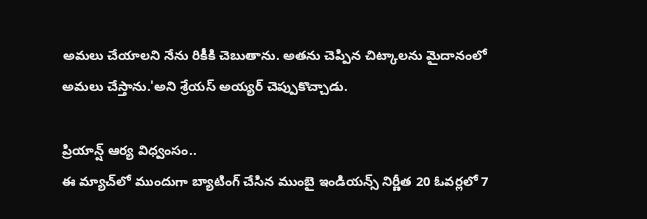అమలు చేయాలని నేను రికీకి చెబుతాను. అతను చెప్పిన చిట్కాలను మైదానంలో అమలు చేస్తాను.'అని శ్రేయస్ అయ్యర్ చెప్పుకొచ్చాడు.

ప్రియాన్ష్ ఆర్య విధ్వంసం..
ఈ మ్యాచ్‌లో ముందుగా బ్యాటింగ్ చేసిన ముంబై ఇండియన్స్ నిర్ణీత 20 ఓవర్లలో 7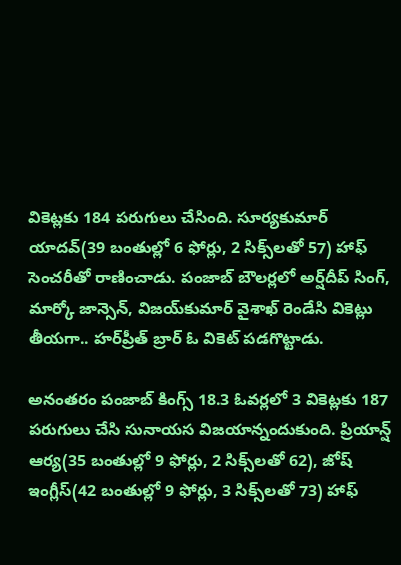వికెట్లకు 184 పరుగులు చేసింది. సూర్యకుమార్ యాదవ్(39 బంతుల్లో 6 ఫోర్లు, 2 సిక్స్‌లతో 57) హాఫ్ సెంచరీతో రాణించాడు. పంజాబ్ బౌలర్లలో అర్ష్‌దీప్ సింగ్, మార్కో జాన్సెన్, విజయ్‌కుమార్ వైశాఖ్ రెండేసి వికెట్లు తీయగా.. హర్‌ప్రీత్ బ్రార్ ఓ వికెట్ పడగొట్టాడు.

అనంతరం పంజాబ్ కింగ్స్ 18.3 ఓవర్లలో 3 వికెట్లకు 187 పరుగులు చేసి సునాయస విజయాన్నందుకుంది. ప్రియాన్ష్ ఆర్య(35 బంతుల్లో 9 ఫోర్లు, 2 సిక్స్‌లతో 62), జోష్ ఇంగ్లీస్(42 బంతుల్లో 9 ఫోర్లు, 3 సిక్స్‌లతో 73) హాఫ్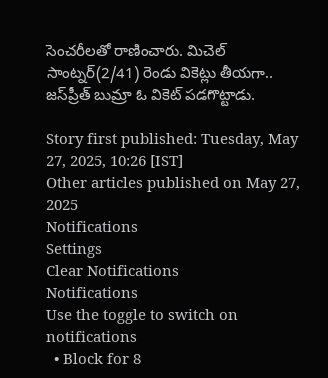సెంచరీలతో రాణించారు. మిచెల్ సాంట్నర్(2/41) రెండు వికెట్లు తీయగా.. జస్‌ప్రీత్ బుమ్రా ఓ వికెట్ పడగొట్టాడు.

Story first published: Tuesday, May 27, 2025, 10:26 [IST]
Other articles published on May 27, 2025
Notifications
Settings
Clear Notifications
Notifications
Use the toggle to switch on notifications
  • Block for 8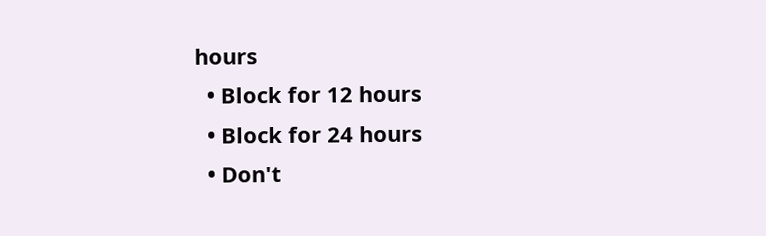hours
  • Block for 12 hours
  • Block for 24 hours
  • Don't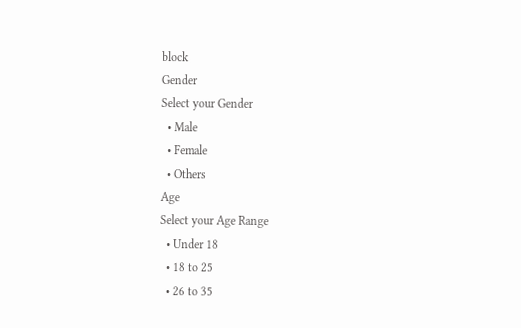block
Gender
Select your Gender
  • Male
  • Female
  • Others
Age
Select your Age Range
  • Under 18
  • 18 to 25
  • 26 to 35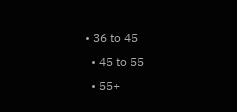• 36 to 45
  • 45 to 55
  • 55+